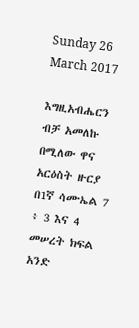Sunday 26 March 2017

እግዚአብሔርን ብቻ አመለኩ በሚለው ዋና አርዕስት ዙርያ በ1ኛ ሳሙኤል 7 ፥ 3 እና 4 መሠረት ክፍል አንድ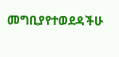መግቢያየተወደዳችሁ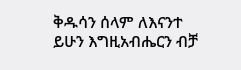ቅዱሳን ሰላም ለእናንተ ይሁን እግዚአብሔርን ብቻ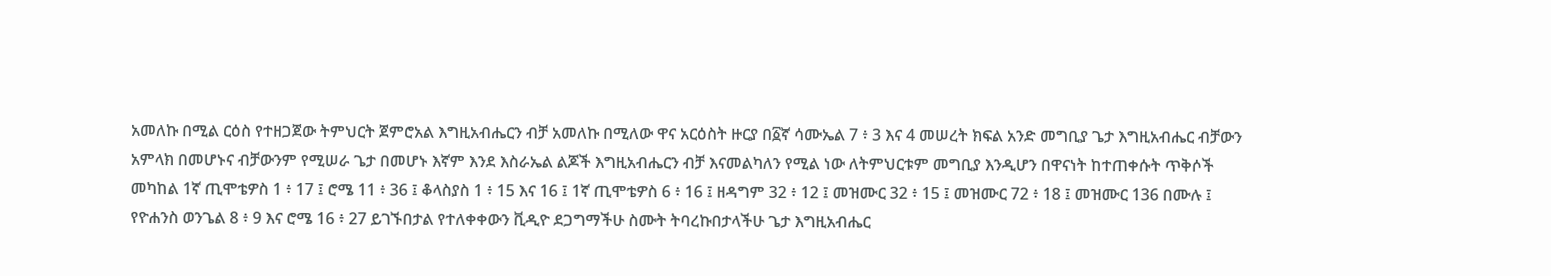አመለኩ በሚል ርዕስ የተዘጋጀው ትምህርት ጀምሮአል እግዚአብሔርን ብቻ አመለኩ በሚለው ዋና አርዕስት ዙርያ በ፩ኛ ሳሙኤል 7 ፥ 3 እና 4 መሠረት ክፍል አንድ መግቢያ ጌታ እግዚአብሔር ብቻውን አምላክ በመሆኑና ብቻውንም የሚሠራ ጌታ በመሆኑ እኛም እንደ እስራኤል ልጆች እግዚአብሔርን ብቻ እናመልካለን የሚል ነው ለትምህርቱም መግቢያ እንዲሆን በዋናነት ከተጠቀሱት ጥቅሶች መካከል 1ኛ ጢሞቴዎስ 1 ፥ 17 ፤ ሮሜ 11 ፥ 36 ፤ ቆላስያስ 1 ፥ 15 እና 16 ፤ 1ኛ ጢሞቴዎስ 6 ፥ 16 ፤ ዘዳግም 32 ፥ 12 ፤ መዝሙር 32 ፥ 15 ፤ መዝሙር 72 ፥ 18 ፤ መዝሙር 136 በሙሉ ፤ የዮሐንስ ወንጌል 8 ፥ 9 እና ሮሜ 16 ፥ 27 ይገኙበታል የተለቀቀውን ቪዲዮ ደጋግማችሁ ስሙት ትባረኩበታላችሁ ጌታ እግዚአብሔር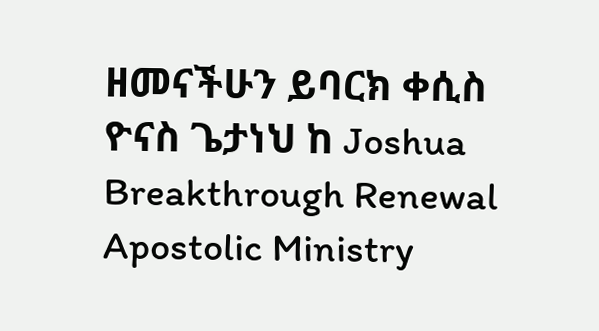ዘመናችሁን ይባርክ ቀሲስ ዮናስ ጌታነህ ከ Joshua Breakthrough Renewal Apostolic Ministry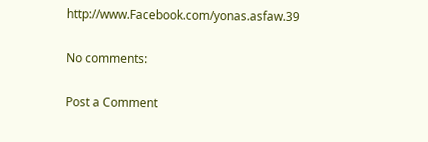http://www.Facebook.com/yonas.asfaw.39

No comments:

Post a Comment